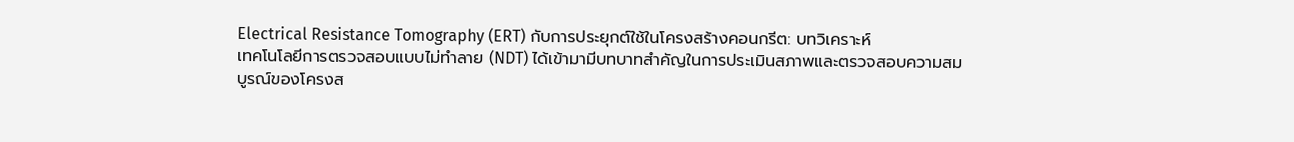Electrical Resistance Tomography (ERT) กับการประยุกต์ใช้ในโครงสร้างคอนกรีต: บทวิเคราะห์
เทคโนโลยีการตรวจสอบแบบไม่ทำลาย (NDT) ได้เข้ามามีบทบาทสำคัญในการประเมินสภาพและตรวจสอบความสมบูรณ์ของโครงส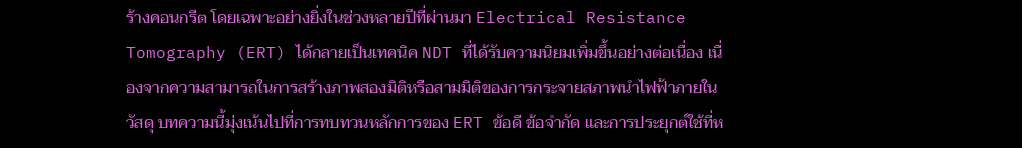ร้างคอนกรีต โดยเฉพาะอย่างยิ่งในช่วงหลายปีที่ผ่านมา Electrical Resistance Tomography (ERT) ได้กลายเป็นเทคนิค NDT ที่ได้รับความนิยมเพิ่มขึ้นอย่างต่อเนื่อง เนื่องจากความสามารถในการสร้างภาพสองมิติหรือสามมิติของการกระจายสภาพนำไฟฟ้าภายในวัสดุ บทความนี้มุ่งเน้นไปที่การทบทวนหลักการของ ERT ข้อดี ข้อจำกัด และการประยุกต์ใช้ที่ห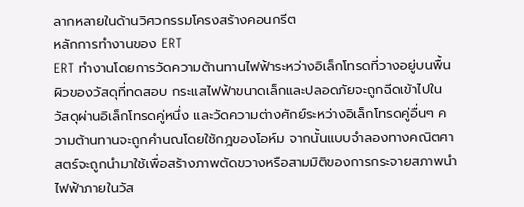ลากหลายในด้านวิศวกรรมโครงสร้างคอนกรีต
หลักการทำงานของ ERT
ERT ทำงานโดยการวัดความต้านทานไฟฟ้าระหว่างอิเล็กโทรดที่วางอยู่บนพื้นผิวของวัสดุที่ทดสอบ กระแสไฟฟ้าขนาดเล็กและปลอดภัยจะถูกฉีดเข้าไปในวัสดุผ่านอิเล็กโทรดคู่หนึ่ง และวัดความต่างศักย์ระหว่างอิเล็กโทรดคู่อื่นๆ ความต้านทานจะถูกคำนณโดยใช้กฎของโอห์ม จากนั้นแบบจำลองทางคณิตศาสตร์จะถูกนำมาใช้เพื่อสร้างภาพตัดขวางหรือสามมิติของการกระจายสภาพนำไฟฟ้าภายในวัส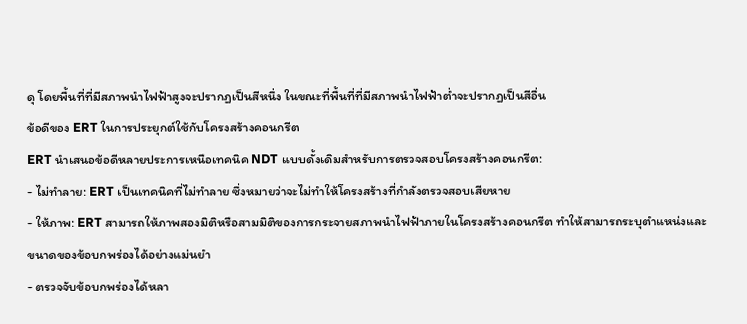ดุ โดยพื้นที่ที่มีสภาพนำไฟฟ้าสูงจะปรากฏเป็นสีหนึ่ง ในขณะที่พื้นที่ที่มีสภาพนำไฟฟ้าต่ำจะปรากฏเป็นสีอื่น
ข้อดีของ ERT ในการประยุกต์ใช้กับโครงสร้างคอนกรีต
ERT นำเสนอข้อดีหลายประการเหนือเทคนิค NDT แบบดั้งเดิมสำหรับการตรวจสอบโครงสร้างคอนกรีต:
- ไม่ทำลาย: ERT เป็นเทคนิคที่ไม่ทำลาย ซึ่งหมายว่าจะไม่ทำให้โครงสร้างที่กำลังตรวจสอบเสียหาย
- ให้ภาพ: ERT สามารถให้ภาพสองมิติหรือสามมิติของการกระจายสภาพนำไฟฟ้าภายในโครงสร้างคอนกรีต ทำให้สามารถระบุตำแหน่งและขนาดของข้อบกพร่องได้อย่างแม่นยำ
- ตรวจจับข้อบกพร่องได้หลา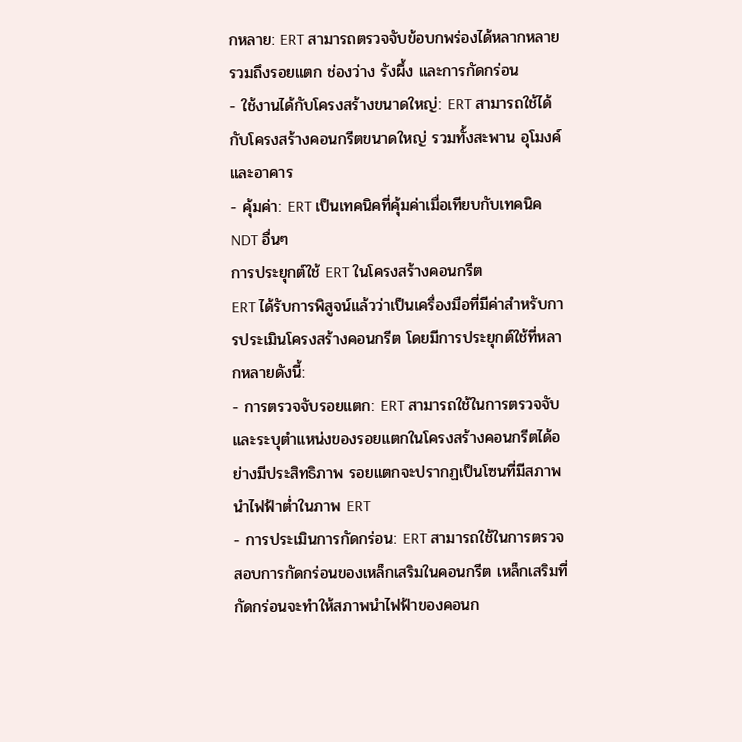กหลาย: ERT สามารถตรวจจับข้อบกพร่องได้หลากหลาย รวมถึงรอยแตก ช่องว่าง รังผึ้ง และการกัดกร่อน
- ใช้งานได้กับโครงสร้างขนาดใหญ่: ERT สามารถใช้ได้กับโครงสร้างคอนกรีตขนาดใหญ่ รวมทั้งสะพาน อุโมงค์ และอาคาร
- คุ้มค่า: ERT เป็นเทคนิคที่คุ้มค่าเมื่อเทียบกับเทคนิค NDT อื่นๆ
การประยุกต์ใช้ ERT ในโครงสร้างคอนกรีต
ERT ได้รับการพิสูจน์แล้วว่าเป็นเครื่องมือที่มีค่าสำหรับการประเมินโครงสร้างคอนกรีต โดยมีการประยุกต์ใช้ที่หลากหลายดังนี้:
- การตรวจจับรอยแตก: ERT สามารถใช้ในการตรวจจับและระบุตำแหน่งของรอยแตกในโครงสร้างคอนกรีตได้อย่างมีประสิทธิภาพ รอยแตกจะปรากฏเป็นโซนที่มีสภาพนำไฟฟ้าต่ำในภาพ ERT
- การประเมินการกัดกร่อน: ERT สามารถใช้ในการตรวจสอบการกัดกร่อนของเหล็กเสริมในคอนกรีต เหล็กเสริมที่กัดกร่อนจะทำให้สภาพนำไฟฟ้าของคอนก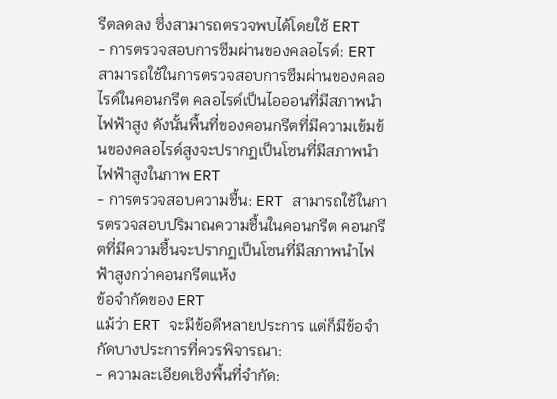รีตลดลง ซึ่งสามารถตรวจพบได้โดยใช้ ERT
- การตรวจสอบการซึมผ่านของคลอไรด์: ERT สามารถใช้ในการตรวจสอบการซึมผ่านของคลอไรด์ในคอนกรีต คลอไรด์เป็นไอออนที่มีสภาพนำไฟฟ้าสูง ดังนั้นพื้นที่ของคอนกรีตที่มีความเข้มข้นของคลอไรด์สูงจะปรากฏเป็นโซนที่มีสภาพนำไฟฟ้าสูงในภาพ ERT
- การตรวจสอบความชื้น: ERT สามารถใช้ในการตรวจสอบปริมาณความชื้นในคอนกรีต คอนกรีตที่มีความชื้นจะปรากฏเป็นโซนที่มีสภาพนำไฟฟ้าสูงกว่าคอนกรีตแห้ง
ข้อจำกัดของ ERT
แม้ว่า ERT จะมีข้อดีหลายประการ แต่ก็มีข้อจำกัดบางประการที่ควรพิจารณา:
- ความละเอียดเชิงพื้นที่จำกัด: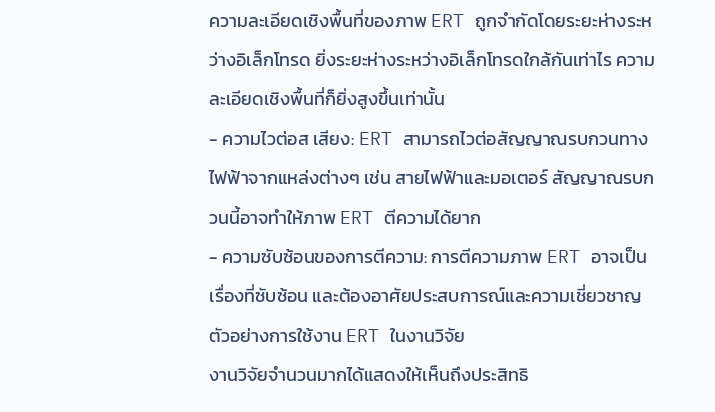ความละเอียดเชิงพื้นที่ของภาพ ERT ถูกจำกัดโดยระยะห่างระหว่างอิเล็กโทรด ยิ่งระยะห่างระหว่างอิเล็กโทรดใกล้กันเท่าไร ความละเอียดเชิงพื้นที่ก็ยิ่งสูงขึ้นเท่านั้น
- ความไวต่อส เสียง: ERT สามารถไวต่อสัญญาณรบกวนทางไฟฟ้าจากแหล่งต่างๆ เช่น สายไฟฟ้าและมอเตอร์ สัญญาณรบกวนนี้อาจทำให้ภาพ ERT ตีความได้ยาก
- ความซับซ้อนของการตีความ: การตีความภาพ ERT อาจเป็นเรื่องที่ซับซ้อน และต้องอาศัยประสบการณ์และความเชี่ยวชาญ
ตัวอย่างการใช้งาน ERT ในงานวิจัย
งานวิจัยจำนวนมากได้แสดงให้เห็นถึงประสิทธิ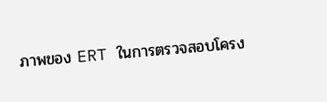ภาพของ ERT ในการตรวจสอบโครง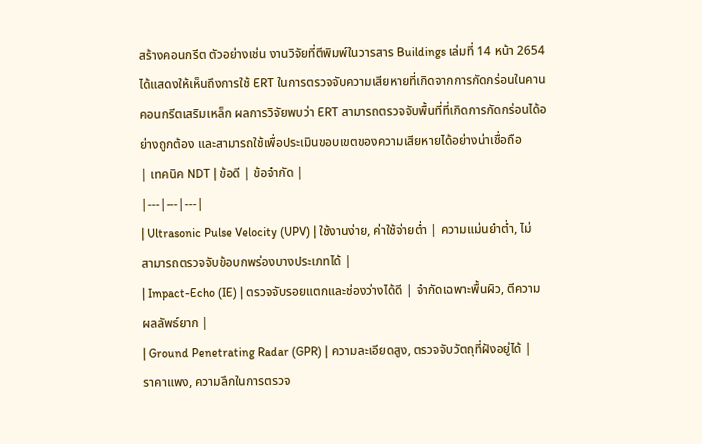สร้างคอนกรีต ตัวอย่างเช่น งานวิจัยที่ตีพิมพ์ในวารสาร Buildings เล่มที่ 14 หน้า 2654 ได้แสดงให้เห็นถึงการใช้ ERT ในการตรวจจับความเสียหายที่เกิดจากการกัดกร่อนในคานคอนกรีตเสริมเหล็ก ผลการวิจัยพบว่า ERT สามารถตรวจจับพื้นที่ที่เกิดการกัดกร่อนได้อย่างถูกต้อง และสามารถใช้เพื่อประเมินขอบเขตของความเสียหายได้อย่างน่าเชื่อถือ
| เทคนิค NDT | ข้อดี | ข้อจำกัด |
|---|---|---|
| Ultrasonic Pulse Velocity (UPV) | ใช้งานง่าย, ค่าใช้จ่ายต่ำ | ความแม่นยำต่ำ, ไม่สามารถตรวจจับข้อบกพร่องบางประเภทได้ |
| Impact-Echo (IE) | ตรวจจับรอยแตกและช่องว่างได้ดี | จำกัดเฉพาะพื้นผิว, ตีความผลลัพธ์ยาก |
| Ground Penetrating Radar (GPR) | ความละเอียดสูง, ตรวจจับวัตถุที่ฝังอยู่ได้ | ราคาแพง, ความลึกในการตรวจ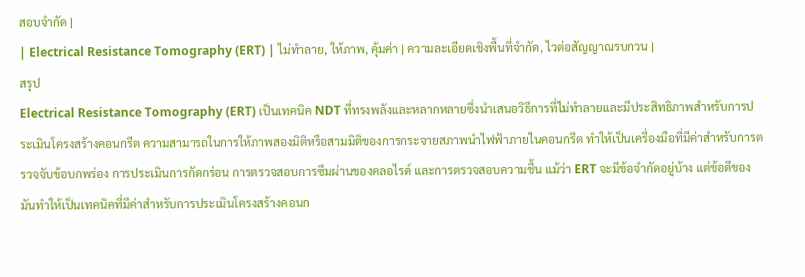สอบจำกัด |
| Electrical Resistance Tomography (ERT) | ไม่ทำลาย, ให้ภาพ, คุ้มค่า | ความละเอียดเชิงพื้นที่จำกัด, ไวต่อสัญญาณรบกวน |
สรุป
Electrical Resistance Tomography (ERT) เป็นเทคนิค NDT ที่ทรงพลังและหลากหลายซึ่งนำเสนอวิธีการที่ไม่ทำลายและมีประสิทธิภาพสำหรับการประเมินโครงสร้างคอนกรีต ความสามารถในการให้ภาพสองมิติหรือสามมิติของการกระจายสภาพนำไฟฟ้าภายในคอนกรีต ทำให้เป็นเครื่องมือที่มีค่าสำหรับการตรวจจับข้อบกพร่อง การประเมินการกัดกร่อน การตรวจสอบการซึมผ่านของคลอไรด์ และการตรวจสอบความชื้น แม้ว่า ERT จะมีข้อจำกัดอยู่บ้าง แต่ข้อดีของมันทำให้เป็นเทคนิคที่มีค่าสำหรับการประเมินโครงสร้างคอนก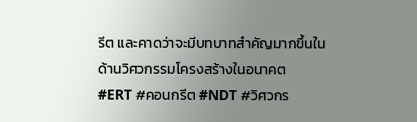รีต และคาดว่าจะมีบทบาทสำคัญมากขึ้นในด้านวิศวกรรมโครงสร้างในอนาคต
#ERT #คอนกรีต #NDT #วิศวกร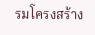รมโครงสร้าง